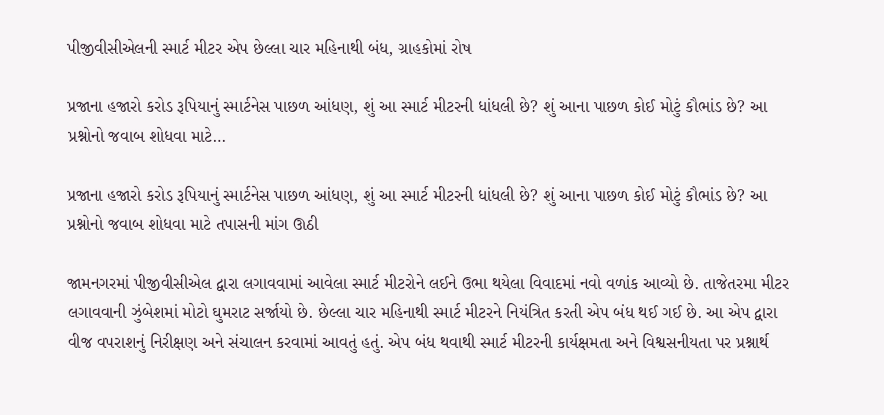પીજીવીસીએલની સ્માર્ટ મીટર એપ છેલ્લા ચાર મહિનાથી બંધ, ગ્રાહકોમાં રોષ

પ્રજાના હજારો કરોડ રૂપિયાનું સ્માર્ટનેસ પાછળ આંધણ, શું આ સ્માર્ટ મીટરની ધાંધલી છે? શું આના પાછળ કોઈ મોટું કૌભાંડ છે? આ પ્રશ્નોનો જવાબ શોધવા માટે…

પ્રજાના હજારો કરોડ રૂપિયાનું સ્માર્ટનેસ પાછળ આંધણ, શું આ સ્માર્ટ મીટરની ધાંધલી છે? શું આના પાછળ કોઈ મોટું કૌભાંડ છે? આ પ્રશ્નોનો જવાબ શોધવા માટે તપાસની માંગ ઊઠી

જામનગરમાં પીજીવીસીએલ દ્વારા લગાવવામાં આવેલા સ્માર્ટ મીટરોને લઈને ઉભા થયેલા વિવાદમાં નવો વળાંક આવ્યો છે. તાજેતરમા મીટર લગાવવાની ઝુંબેશમાં મોટો ઘુમરાટ સર્જાયો છે. છેલ્લા ચાર મહિનાથી સ્માર્ટ મીટરને નિયંત્રિત કરતી એપ બંધ થઈ ગઈ છે. આ એપ દ્વારા વીજ વપરાશનું નિરીક્ષણ અને સંચાલન કરવામાં આવતું હતું. એપ બંધ થવાથી સ્માર્ટ મીટરની કાર્યક્ષમતા અને વિશ્વસનીયતા પર પ્રશ્નાર્થ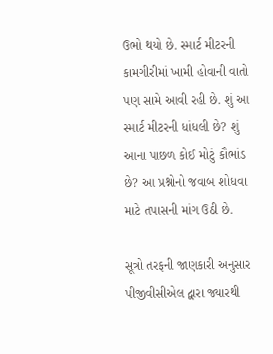ઉભો થયો છે. સ્માર્ટ મીટરની કામગીરીમાં ખામી હોવાની વાતો પણ સામે આવી રહી છે. શું આ સ્માર્ટ મીટરની ધાંધલી છે? શું આના પાછળ કોઈ મોટું કૌભાંડ છે? આ પ્રશ્નોનો જવાબ શોધવા માટે તપાસની માંગ ઉઠી છે.

સૂત્રો તરફની જાણકારી અનુસાર પીજીવીસીએલ દ્વારા જ્યારથી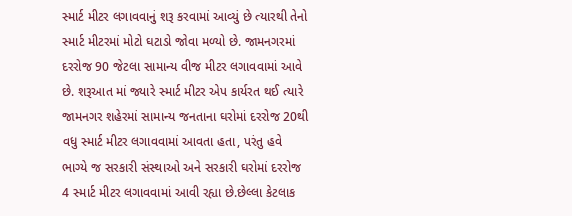સ્માર્ટ મીટર લગાવવાનું શરૂ કરવામાં આવ્યું છે ત્યારથી તેનો સ્માર્ટ મીટરમાં મોટો ઘટાડો જોવા મળ્યો છે. જામનગરમાં દરરોજ 90 જેટલા સામાન્ય વીજ મીટર લગાવવામાં આવે છે. શરૂઆત માં જ્યારે સ્માર્ટ મીટર એપ કાર્યરત થઈ ત્યારે જામનગર શહેરમાં સામાન્ય જનતાના ઘરોમાં દરરોજ 20થી વધુ સ્માર્ટ મીટર લગાવવામાં આવતા હતા, પરંતુ હવે ભાગ્યે જ સરકારી સંસ્થાઓ અને સરકારી ઘરોમાં દરરોજ 4 સ્માર્ટ મીટર લગાવવામાં આવી રહ્યા છે.છેલ્લા કેટલાક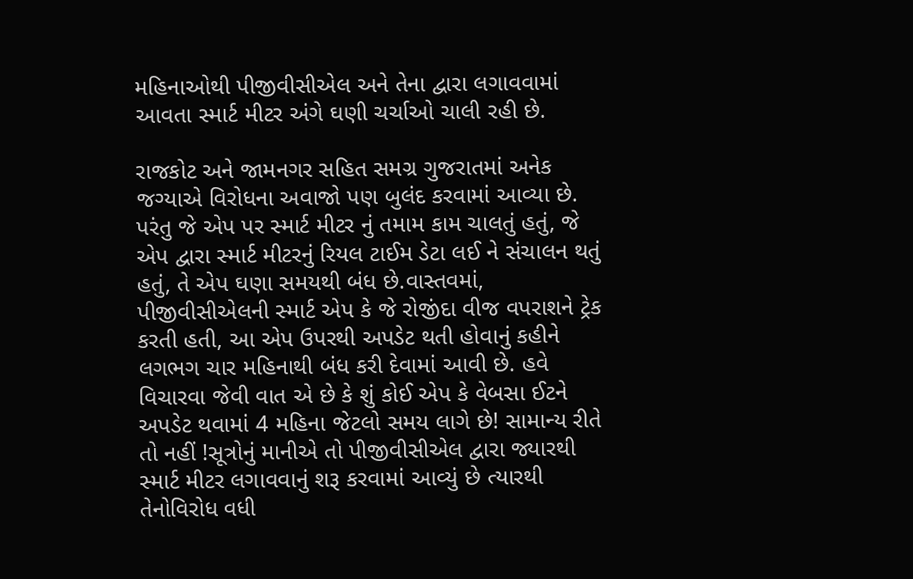મહિનાઓથી પીજીવીસીએલ અને તેના દ્વારા લગાવવામાં આવતા સ્માર્ટ મીટર અંગે ઘણી ચર્ચાઓ ચાલી રહી છે.

રાજકોટ અને જામનગર સહિત સમગ્ર ગુજરાતમાં અનેક જગ્યાએ વિરોધના અવાજો પણ બુલંદ કરવામાં આવ્યા છે. પરંતુ જે એપ પર સ્માર્ટ મીટર નું તમામ કામ ચાલતું હતું, જે એપ દ્વારા સ્માર્ટ મીટરનું રિયલ ટાઈમ ડેટા લઈ ને સંચાલન થતું હતું, તે એપ ઘણા સમયથી બંધ છે.વાસ્તવમાં, પીજીવીસીએલની સ્માર્ટ એપ કે જે રોજીંદા વીજ વપરાશને ટ્રેક કરતી હતી, આ એપ ઉપરથી અપડેટ થતી હોવાનું કહીને લગભગ ચાર મહિનાથી બંધ કરી દેવામાં આવી છે. હવે વિચારવા જેવી વાત એ છે કે શું કોઈ એપ કે વેબસા ઈટને અપડેટ થવામાં 4 મહિના જેટલો સમય લાગે છે! સામાન્ય રીતે તો નહીં !સૂત્રોનું માનીએ તો પીજીવીસીએલ દ્વારા જ્યારથી સ્માર્ટ મીટર લગાવવાનું શરૂ કરવામાં આવ્યું છે ત્યારથી તેનોવિરોધ વધી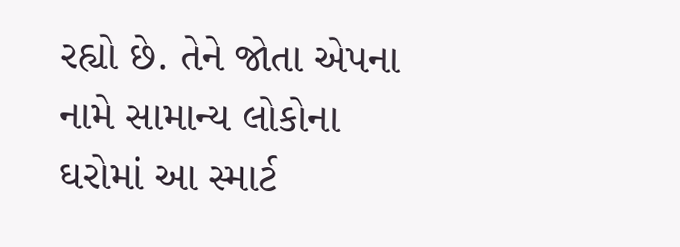રહ્યો છે. તેને જોતા એપના નામે સામાન્ય લોકોના ઘરોમાં આ સ્માર્ટ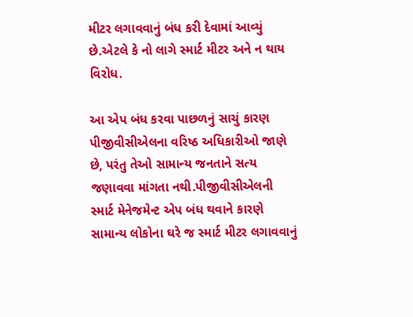મીટર લગાવવાનું બંધ કરી દેવામાં આવ્યું છે.એટલે કે નો લાગે સ્માર્ટ મીટર અને ન થાય વિરોધ.

આ એપ બંધ કરવા પાછળનું સાચું કારણ પીજીવીસીએલના વરિષ્ઠ અધિકારીઓ જાણે છે, પરંતુ તેઓ સામાન્ય જનતાને સત્ય જણાવવા માંગતા નથી.પીજીવીસીએલની સ્માર્ટ મેનેજમેન્ટ એપ બંધ થવાને કારણે સામાન્ય લોકોના ઘરે જ સ્માર્ટ મીટર લગાવવાનું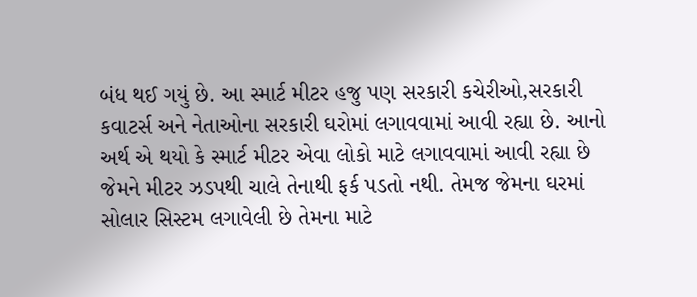બંધ થઈ ગયું છે. આ સ્માર્ટ મીટર હજુ પણ સરકારી કચેરીઓ,સરકારી કવાટર્સ અને નેતાઓના સરકારી ઘરોમાં લગાવવામાં આવી રહ્યા છે. આનો અર્થ એ થયો કે સ્માર્ટ મીટર એવા લોકો માટે લગાવવામાં આવી રહ્યા છે જેમને મીટર ઝડપથી ચાલે તેનાથી ફર્ક પડતો નથી. તેમજ જેમના ઘરમાં સોલાર સિસ્ટમ લગાવેલી છે તેમના માટે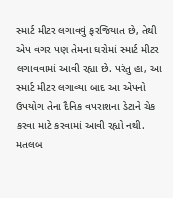સ્માર્ટ મીટર લગાવવું ફરજિયાત છે, તેથી એપ વગર પણ તેમના ઘરોમાં સ્માર્ટ મીટર લગાવવામાં આવી રહ્યા છે. પરંતુ હા, આ સ્માર્ટ મીટર લગાવ્યા બાદ આ એપનો ઉપયોગ તેના દૈનિક વપરાશના ડેટાને ચેક કરવા માટે કરવામાં આવી રહ્યો નથી. મતલબ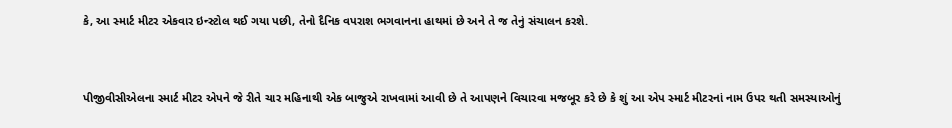કે, આ સ્માર્ટ મીટર એકવાર ઇન્સ્ટોલ થઈ ગયા પછી, તેનો દૈનિક વપરાશ ભગવાનના હાથમાં છે અને તે જ તેનું સંચાલન કરશે.


પીજીવીસીએલના સ્માર્ટ મીટર એપને જે રીતે ચાર મહિનાથી એક બાજુએ રાખવામાં આવી છે તે આપણને વિચારવા મજબૂર કરે છે કે શું આ એપ સ્માર્ટ મીટરનાં નામ ઉપર થતી સમસ્યાઓનું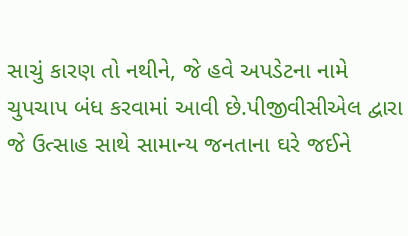સાચું કારણ તો નથીને, જે હવે અપડેટના નામે ચુપચાપ બંધ કરવામાં આવી છે.પીજીવીસીએલ દ્વારા જે ઉત્સાહ સાથે સામાન્ય જનતાના ઘરે જઈને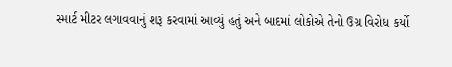સ્માર્ટ મીટર લગાવવાનું શરૂ કરવામાં આવ્યું હતું અને બાદમાં લોકોએ તેનો ઉગ્ર વિરોધ કર્યો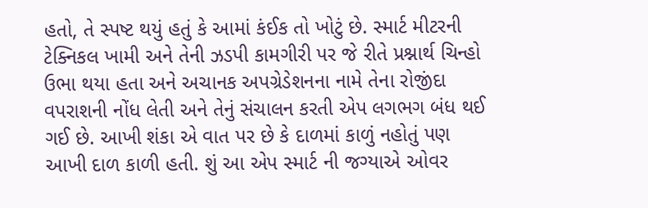હતો, તે સ્પષ્ટ થયું હતું કે આમાં કંઈક તો ખોટું છે. સ્માર્ટ મીટરની ટેક્નિકલ ખામી અને તેની ઝડપી કામગીરી પર જે રીતે પ્રશ્નાર્થ ચિન્હો ઉભા થયા હતા અને અચાનક અપગ્રેડેશનના નામે તેના રોજીંદા વપરાશની નોંધ લેતી અને તેનું સંચાલન કરતી એપ લગભગ બંધ થઈ ગઈ છે. આખી શંકા એ વાત પર છે કે દાળમાં કાળું નહોતું પણ આખી દાળ કાળી હતી. શું આ એપ સ્માર્ટ ની જગ્યાએ ઓવર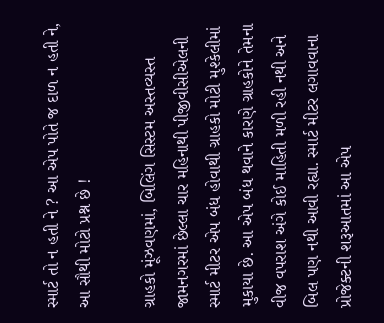સ્માર્ટ તો ન હતી ને ? આ એપ પોતે જ દાળ ન હતી ને, આ સૌથી મોટો પ્રશ્ન છે !

ગ્રાહકો મૂંઝવણમાં, બિલિંગ સિસ્ટમ અસ્તવ્યસ્ત
જામનગરમાં છેલ્લા ચાર મહિનાથી પીજીવીસીએલની સ્માર્ટ મીટર એપ બંધ હોવાથી ગ્રાહકો મોટી મુશ્કેલીમાં મુકાયા છે. આ એપ બંધ થવાને કારણે ગ્રાહકોને તેમના વીજ વપરાશ અંગે કોઈ માહિતી મળી રહી નથી અને બિલ પણ નથી આવી રહ્યા. સ્માર્ટ મીટર લગાવવાના પ્રોજેક્ટની શરૂઆતમાં આ એપ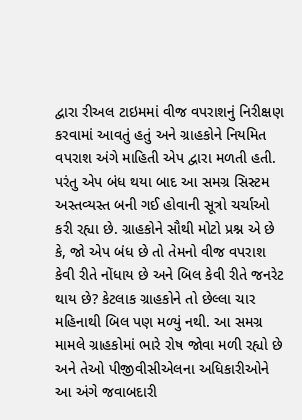દ્વારા રીઅલ ટાઇમમાં વીજ વપરાશનું નિરીક્ષણ કરવામાં આવતું હતું અને ગ્રાહકોને નિયમિત વપરાશ અંગે માહિતી એપ દ્વારા મળતી હતી. પરંતુ એપ બંધ થયા બાદ આ સમગ્ર સિસ્ટમ અસ્તવ્યસ્ત બની ગઈ હોવાની સૂત્રો ચર્ચાઓ કરી રહ્યા છે. ગ્રાહકોને સૌથી મોટો પ્રશ્ન એ છે કે, જો એપ બંધ છે તો તેમનો વીજ વપરાશ કેવી રીતે નોંધાય છે અને બિલ કેવી રીતે જનરેટ થાય છે? કેટલાક ગ્રાહકોને તો છેલ્લા ચાર મહિનાથી બિલ પણ મળ્યું નથી. આ સમગ્ર મામલે ગ્રાહકોમાં ભારે રોષ જોવા મળી રહ્યો છે અને તેઓ પીજીવીસીએલના અધિકારીઓને આ અંગે જવાબદારી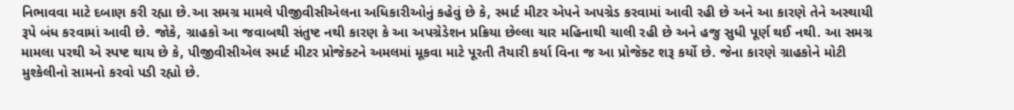નિભાવવા માટે દબાણ કરી રહ્યા છે.આ સમગ્ર મામલે પીજીવીસીએલના અધિકારીઓનું કહેવું છે કે, સ્માર્ટ મીટર એપને અપગ્રેડ કરવામાં આવી રહી છે અને આ કારણે તેને અસ્થાયી રૂપે બંધ કરવામાં આવી છે. જોકે, ગ્રાહકો આ જવાબથી સંતુષ્ટ નથી કારણ કે આ અપગ્રેડેશન પ્રક્રિયા છેલ્લા ચાર મહિનાથી ચાલી રહી છે અને હજુ સુધી પૂર્ણ થઈ નથી. આ સમગ્ર મામલા પરથી એ સ્પષ્ટ થાય છે કે, પીજીવીસીએલ સ્માર્ટ મીટર પ્રોજેક્ટને અમલમાં મૂકવા માટે પૂરતી તૈયારી કર્યા વિના જ આ પ્રોજેક્ટ શરૂ કર્યો છે. જેના કારણે ગ્રાહકોને મોટી મુશ્કેલીનો સામનો કરવો પડી રહ્યો છે.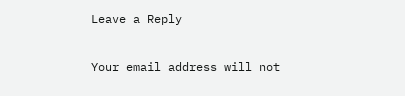Leave a Reply

Your email address will not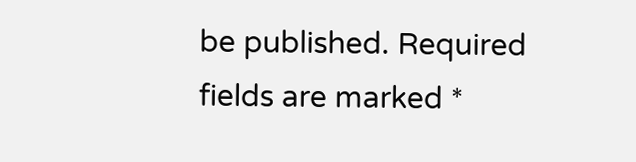be published. Required fields are marked *